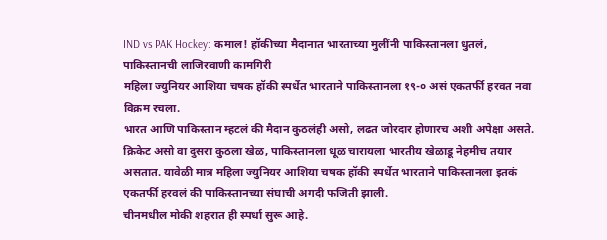IND vs PAK Hockey: कमाल! हॉकीच्या मैदानात भारताच्या मुलींनी पाकिस्तानला धुतलं, पाकिस्तानची लाजिरवाणी कामगिरी
महिला ज्युनियर आशिया चषक हॉकी स्पर्धेत भारताने पाकिस्तानला १९-० असं एकतर्फी हरवत नवा विक्रम रचला.
भारत आणि पाकिस्तान म्हटलं की मैदान कुठलंही असो, लढत जोरदार होणारच अशी अपेक्षा असते. क्रिकेट असो वा दुसरा कुठला खेळ, पाकिस्तानला धूळ चारायला भारतीय खेळाडू नेहमीच तयार असतात. यावेळी मात्र महिला ज्युनियर आशिया चषक हॉकी स्पर्धेत भारताने पाकिस्तानला इतकं एकतर्फी हरवलं की पाकिस्तानच्या संघाची अगदी फजिती झाली.
चीनमधील मोकी शहरात ही स्पर्धा सुरू आहे.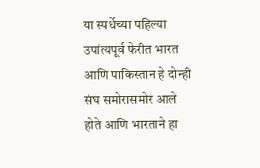या स्पर्धेच्या पहिल्या उपांत्यपूर्व फेरीत भारत आणि पाकिस्तान हे दोन्ही संघ समोरासमोर आले होते आणि भारताने हा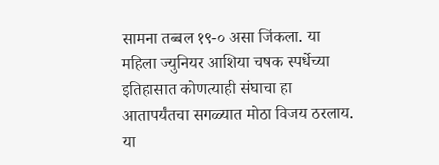सामना तब्बल १९-० असा जिंकला. या महिला ज्युनियर आशिया चषक स्पर्धेच्या इतिहासात कोणत्याही संघाचा हा आतापर्यंतचा सगळ्यात मोठा विजय ठरलाय. या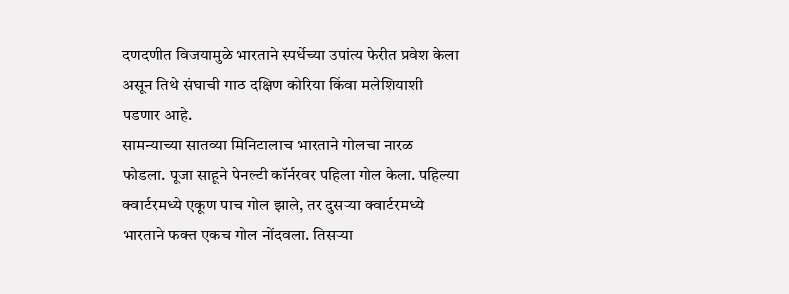दणदणीत विजयामुळे भारताने स्पर्धेच्या उपांत्य फेरीत प्रवेश केला असून तिथे संघाची गाठ दक्षिण कोरिया किंवा मलेशियाशी पडणार आहे.
सामन्याच्या सातव्या मिनिटालाच भारताने गोलचा नारळ फोडला. पूजा साहूने पेनल्टी कॉर्नरवर पहिला गोल केला. पहिल्या क्वार्टरमध्ये एकूण पाच गोल झाले, तर दुसऱ्या क्वार्टरमध्ये भारताने फक्त एकच गोल नोंदवला. तिसऱ्या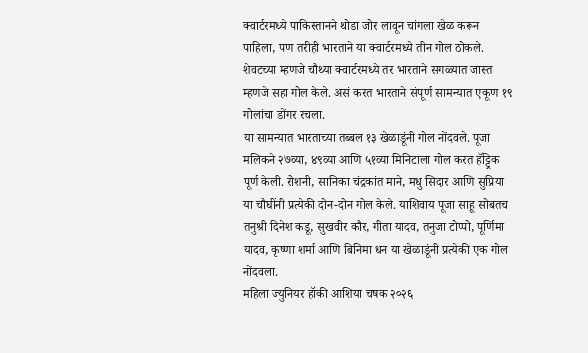क्वार्टरमध्ये पाकिस्तानने थोडा जोर लावून चांगला खेळ करून पाहिला, पण तरीही भारताने या क्वार्टरमध्ये तीन गोल ठोकले. शेवटच्या म्हणजे चौथ्या क्वार्टरमध्ये तर भारताने सगळ्यात जास्त म्हणजे सहा गोल केले. असं करत भारताने संपूर्ण सामन्यात एकूण १९ गोलांचा डोंगर रचला.
या सामन्यात भारताच्या तब्बल १३ खेळाडूंनी गोल नोंदवले. पूजा मलिकने २७व्या, ४९व्या आणि ५१व्या मिनिटाला गोल करत हॅट्ट्रिक पूर्ण केली. रोशनी, सानिका चंद्रकांत माने, मधु सिदार आणि सुप्रिया या चौघींनी प्रत्येकी दोन-दोन गोल केले. याशिवाय पूजा साहू सोबतच तनुश्री दिनेश कडू, सुखवीर कौर, गीता यादव, तनुजा टोप्पो, पूर्णिमा यादव, कृष्णा शर्मा आणि बिनिमा धन या खेळाडूंनी प्रत्येकी एक गोल नोंदवला.
महिला ज्युनियर हॉकी आशिया चषक २०२६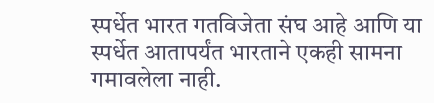स्पर्धेत भारत गतविजेता संघ आहे आणि या स्पर्धेत आतापर्यंत भारताने एकही सामना गमावलेला नाही.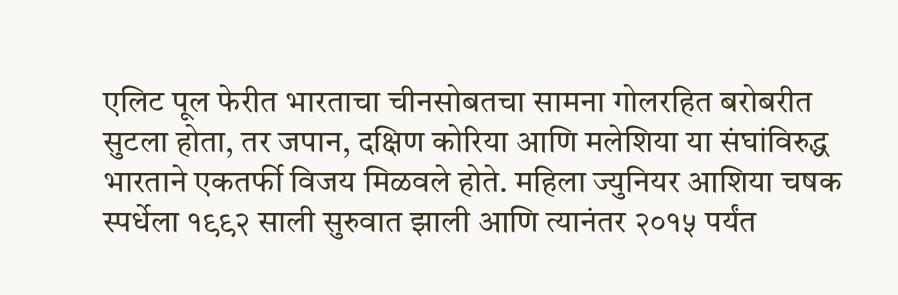एलिट पूल फेरीत भारताचा चीनसोबतचा सामना गोलरहित बरोबरीत सुटला होता, तर जपान, दक्षिण कोरिया आणि मलेशिया या संघांविरुद्ध भारताने एकतर्फी विजय मिळवले होते. महिला ज्युनियर आशिया चषक स्पर्धेला १९९२ साली सुरुवात झाली आणि त्यानंतर २०१५ पर्यंत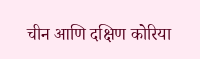चीन आणि दक्षिण कोरिया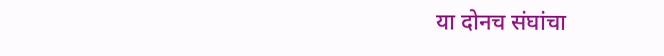या दोनच संघांचा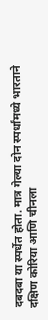दबदबा या स्पर्धेत होता. मात्र गेल्या दोन स्पर्धांमध्ये भारताने दक्षिण कोरिया आणि चीनला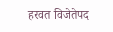हरवत विजेतेपद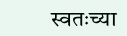स्वतःच्या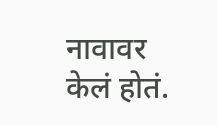नावावर केलं होतं.